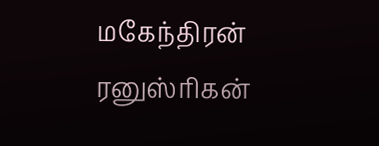மகேந்திரன் ரனுஸ்ரிகன்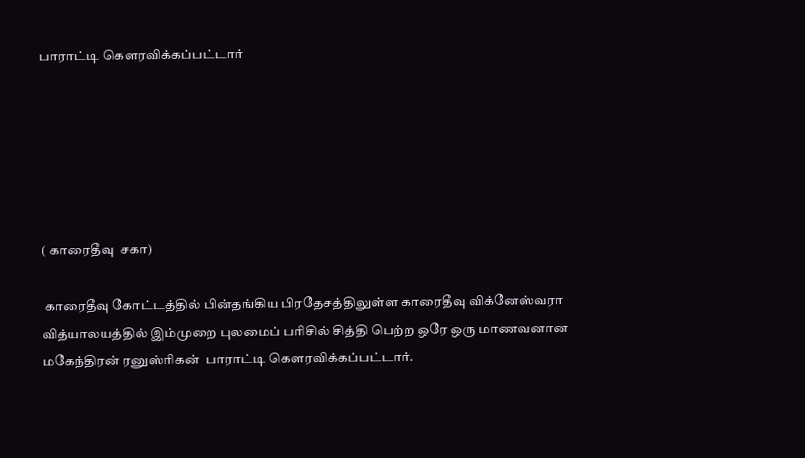பாராட்டி கௌரவிக்கப்பட்டார்






( காரைதீவு  சகா)

 காரைதீவு கோட்டத்தில் பின்தங்கிய பிரதேசத்திலுள்ள காரைதீவு விக்னேஸ்வரா வித்யாலயத்தில் இம்முறை புலமைப் பரிசில் சித்தி பெற்ற ஒரே ஒரு மாணவனான மகேந்திரன் ரனுஸ்ரிகன்  பாராட்டி கௌரவிக்கப்பட்டார்.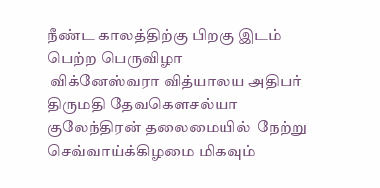நீண்ட காலத்திற்கு பிறகு இடம் பெற்ற பெருவிழா
 விக்னேஸ்வரா வித்யாலய அதிபர் திருமதி தேவகௌசல்யா குலேந்திரன் தலைமையில்  நேற்று செவ்வாய்க்கிழமை மிகவும்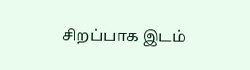சிறப்பாக இடம்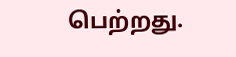பெற்றது.